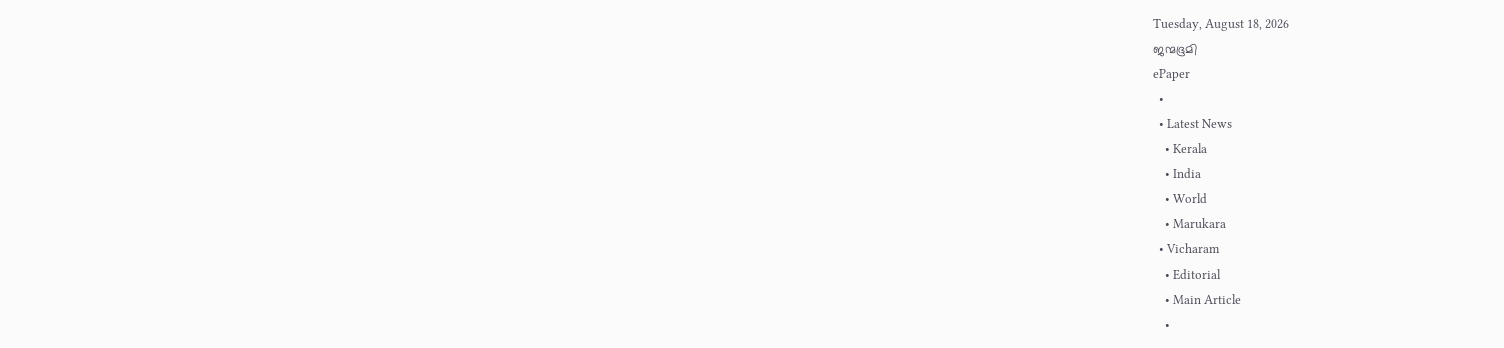Tuesday, August 18, 2026
ജന്മഭൂമി
ePaper
  •
  • Latest News
    • Kerala
    • India
    • World
    • Marukara
  • Vicharam
    • Editorial
    • Main Article
    •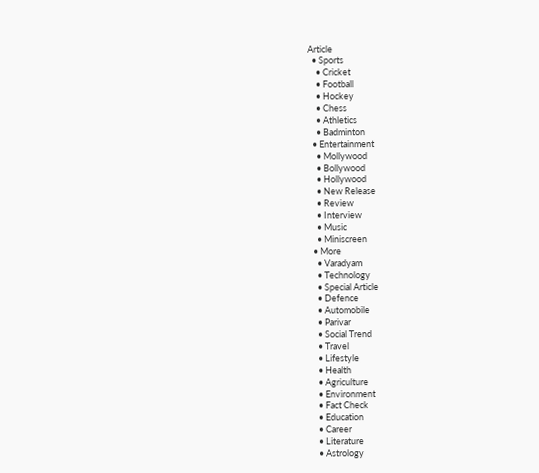Article
  • Sports
    • Cricket
    • Football
    • Hockey
    • Chess
    • Athletics
    • Badminton
  • Entertainment
    • Mollywood
    • Bollywood
    • Hollywood
    • New Release
    • Review
    • Interview
    • Music
    • Miniscreen
  • More
    • Varadyam
    • Technology
    • Special Article
    • Defence
    • Automobile
    • Parivar
    • Social Trend
    • Travel
    • Lifestyle
    • Health
    • Agriculture
    • Environment
    • Fact Check
    • Education
    • Career
    • Literature
    • Astrology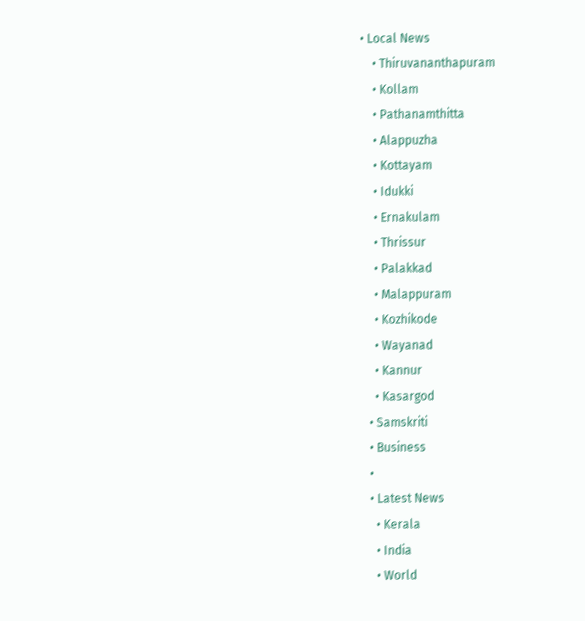• Local News
    • Thiruvananthapuram
    • Kollam
    • Pathanamthitta
    • Alappuzha
    • Kottayam
    • Idukki
    • Ernakulam
    • Thrissur
    • Palakkad
    • Malappuram
    • Kozhikode
    • Wayanad
    • Kannur
    • Kasargod
  • Samskriti
  • Business
  •
  • Latest News
    • Kerala
    • India
    • World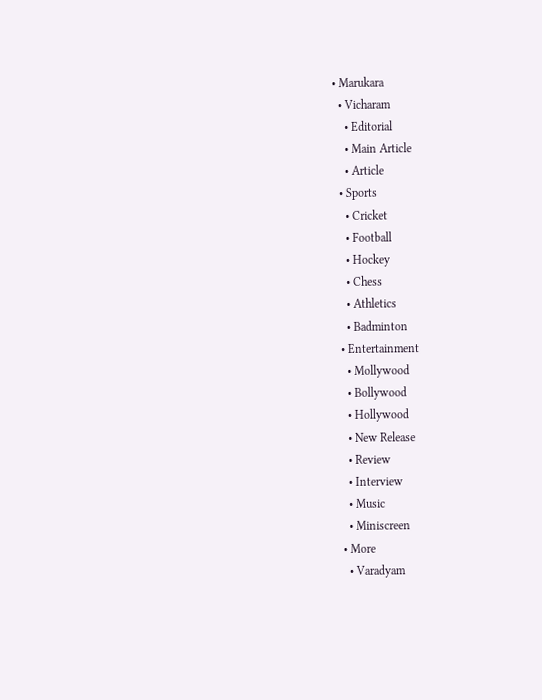• Marukara
  • Vicharam
    • Editorial
    • Main Article
    • Article
  • Sports
    • Cricket
    • Football
    • Hockey
    • Chess
    • Athletics
    • Badminton
  • Entertainment
    • Mollywood
    • Bollywood
    • Hollywood
    • New Release
    • Review
    • Interview
    • Music
    • Miniscreen
  • More
    • Varadyam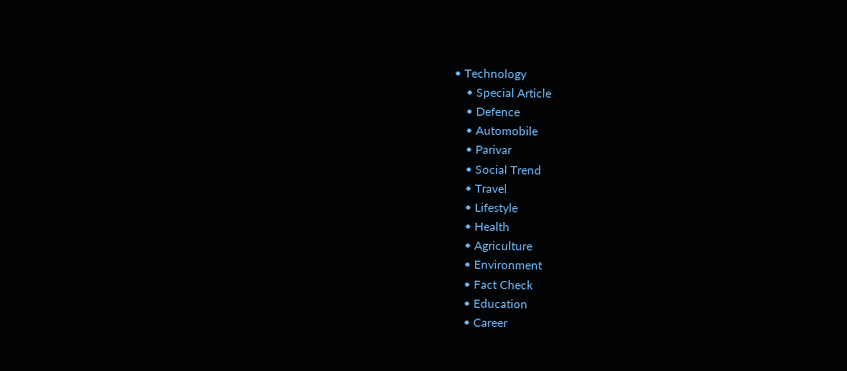• Technology
    • Special Article
    • Defence
    • Automobile
    • Parivar
    • Social Trend
    • Travel
    • Lifestyle
    • Health
    • Agriculture
    • Environment
    • Fact Check
    • Education
    • Career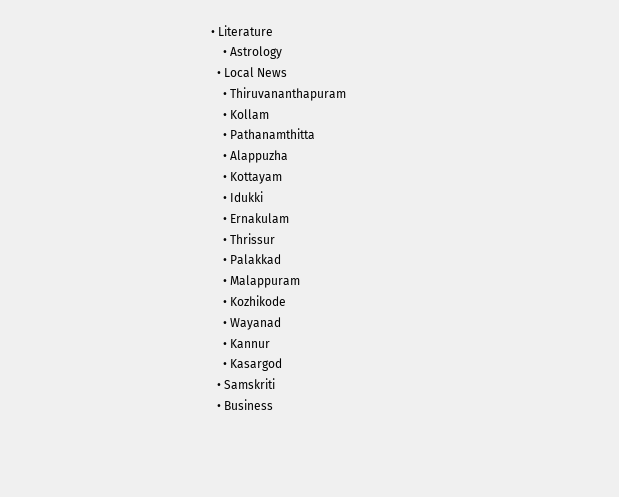• Literature
    • Astrology
  • Local News
    • Thiruvananthapuram
    • Kollam
    • Pathanamthitta
    • Alappuzha
    • Kottayam
    • Idukki
    • Ernakulam
    • Thrissur
    • Palakkad
    • Malappuram
    • Kozhikode
    • Wayanad
    • Kannur
    • Kasargod
  • Samskriti
  • Business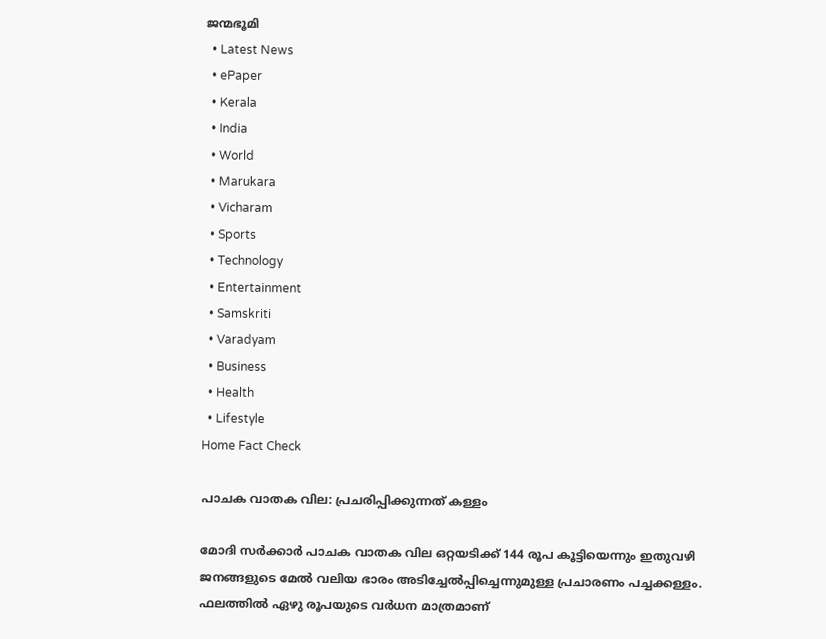ജന്മഭൂമി
  • Latest News
  • ePaper
  • Kerala
  • India
  • World
  • Marukara
  • Vicharam
  • Sports
  • Technology
  • Entertainment
  • Samskriti
  • Varadyam
  • Business
  • Health
  • Lifestyle
Home Fact Check

പാചക വാതക വില: പ്രചരിപ്പിക്കുന്നത് കള്ളം

മോദി സര്‍ക്കാര്‍ പാചക വാതക വില ഒറ്റയടിക്ക് 144 രൂപ കൂട്ടിയെന്നും ഇതുവഴി ജനങ്ങളുടെ മേല്‍ വലിയ ഭാരം അടിച്ചേല്‍പ്പിച്ചെന്നുമുള്ള പ്രചാരണം പച്ചക്കള്ളം. ഫലത്തില്‍ ഏഴു രൂപയുടെ വര്‍ധന മാത്രമാണ്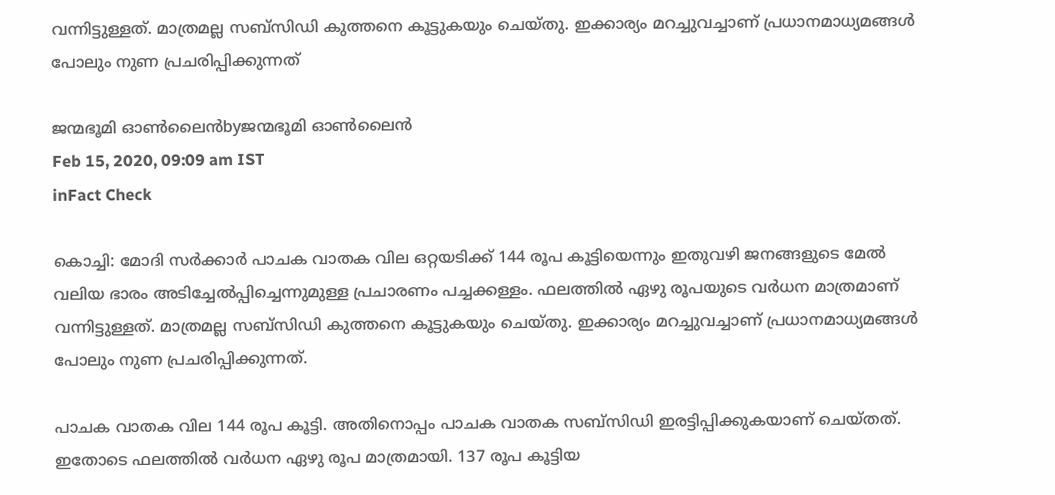വന്നിട്ടുള്ളത്. മാത്രമല്ല സബ്‌സിഡി കുത്തനെ കൂട്ടുകയും ചെയ്തു. ഇക്കാര്യം മറച്ചുവച്ചാണ് പ്രധാനമാധ്യമങ്ങള്‍ പോലും നുണ പ്രചരിപ്പിക്കുന്നത്

ജന്മഭൂമി ഓണ്‍ലൈന്‍byജന്മഭൂമി ഓണ്‍ലൈന്‍
Feb 15, 2020, 09:09 am IST
inFact Check

കൊച്ചി: മോദി സര്‍ക്കാര്‍ പാചക വാതക വില ഒറ്റയടിക്ക് 144 രൂപ കൂട്ടിയെന്നും ഇതുവഴി ജനങ്ങളുടെ മേല്‍ വലിയ ഭാരം അടിച്ചേല്‍പ്പിച്ചെന്നുമുള്ള പ്രചാരണം പച്ചക്കള്ളം. ഫലത്തില്‍ ഏഴു രൂപയുടെ വര്‍ധന മാത്രമാണ് വന്നിട്ടുള്ളത്. മാത്രമല്ല സബ്‌സിഡി കുത്തനെ കൂട്ടുകയും ചെയ്തു. ഇക്കാര്യം മറച്ചുവച്ചാണ് പ്രധാനമാധ്യമങ്ങള്‍ പോലും നുണ പ്രചരിപ്പിക്കുന്നത്.

പാചക വാതക വില 144 രൂപ കൂട്ടി. അതിനൊപ്പം പാചക വാതക സബ്‌സിഡി ഇരട്ടിപ്പിക്കുകയാണ് ചെയ്തത്. ഇതോടെ ഫലത്തില്‍ വര്‍ധന ഏഴു രൂപ മാത്രമായി. 137 രൂപ കൂട്ടിയ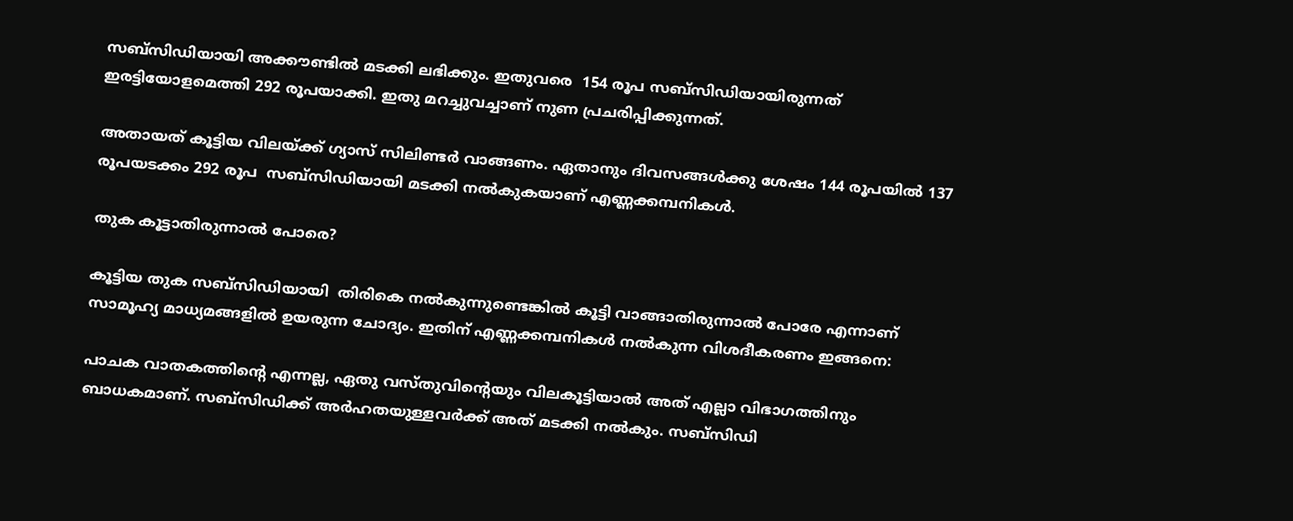സബ്‌സിഡിയായി അക്കൗണ്ടില്‍ മടക്കി ലഭിക്കും. ഇതുവരെ  154 രൂപ സബ്‌സിഡിയായിരുന്നത് ഇരട്ടിയോളമെത്തി 292 രൂപയാക്കി. ഇതു മറച്ചുവച്ചാണ് നുണ പ്രചരിപ്പിക്കുന്നത്.

അതായത് കൂട്ടിയ വിലയ്‌ക്ക് ഗ്യാസ് സിലിണ്ടര്‍ വാങ്ങണം. ഏതാനും ദിവസങ്ങള്‍ക്കു ശേഷം 144 രൂപയില്‍ 137 രൂപയടക്കം 292 രൂപ  സബ്‌സിഡിയായി മടക്കി നല്‍കുകയാണ് എണ്ണക്കമ്പനികള്‍.

തുക കൂട്ടാതിരുന്നാല്‍ പോരെ?

കൂട്ടിയ തുക സബ്‌സിഡിയായി  തിരികെ നല്‍കുന്നുണ്ടെങ്കില്‍ കൂട്ടി വാങ്ങാതിരുന്നാല്‍ പോരേ എന്നാണ് സാമൂഹ്യ മാധ്യമങ്ങളില്‍ ഉയരുന്ന ചോദ്യം. ഇതിന് എണ്ണക്കമ്പനികള്‍ നല്‍കുന്ന വിശദീകരണം ഇങ്ങനെ:

പാചക വാതകത്തിന്റെ എന്നല്ല, ഏതു വസ്തുവിന്റെയും വിലകൂട്ടിയാല്‍ അത് എല്ലാ വിഭാഗത്തിനും ബാധകമാണ്. സബ്‌സിഡിക്ക് അര്‍ഹതയുള്ളവര്‍ക്ക് അത് മടക്കി നല്‍കും. സബ്‌സിഡി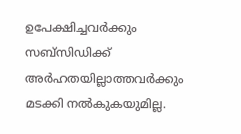ഉപേക്ഷിച്ചവര്‍ക്കും സബ്‌സിഡിക്ക് അര്‍ഹതയില്ലാത്തവര്‍ക്കും മടക്കി നല്‍കുകയുമില്ല.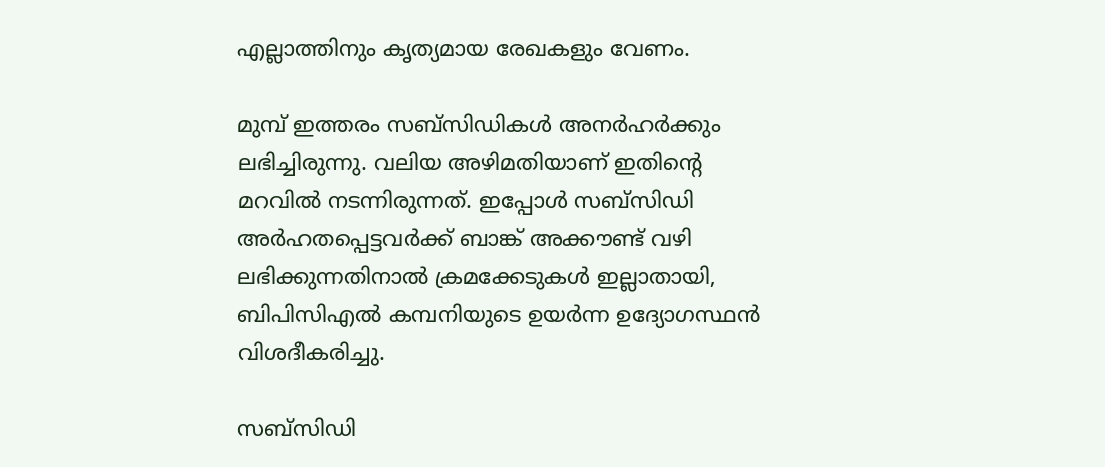എല്ലാത്തിനും കൃത്യമായ രേഖകളും വേണം.

മുമ്പ് ഇത്തരം സബ്‌സിഡികള്‍ അനര്‍ഹര്‍ക്കും ലഭിച്ചിരുന്നു. വലിയ അഴിമതിയാണ് ഇതിന്റെ മറവില്‍ നടന്നിരുന്നത്. ഇപ്പോള്‍ സബ്‌സിഡി അര്‍ഹതപ്പെട്ടവര്‍ക്ക് ബാങ്ക് അക്കൗണ്ട് വഴി ലഭിക്കുന്നതിനാല്‍ ക്രമക്കേടുകള്‍ ഇല്ലാതായി, ബിപിസിഎല്‍ കമ്പനിയുടെ ഉയര്‍ന്ന ഉദ്യോഗസ്ഥന്‍ വിശദീകരിച്ചു.

സബ്‌സിഡി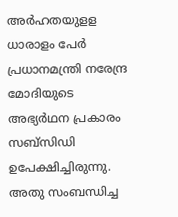അര്‍ഹതയുളള ധാരാളം പേര്‍ പ്രധാനമന്ത്രി നരേന്ദ്ര മോദിയുടെ അഭ്യര്‍ഥന പ്രകാരം സബ്‌സിഡി ഉപേക്ഷിച്ചിരുന്നു. അതു സംബന്ധിച്ച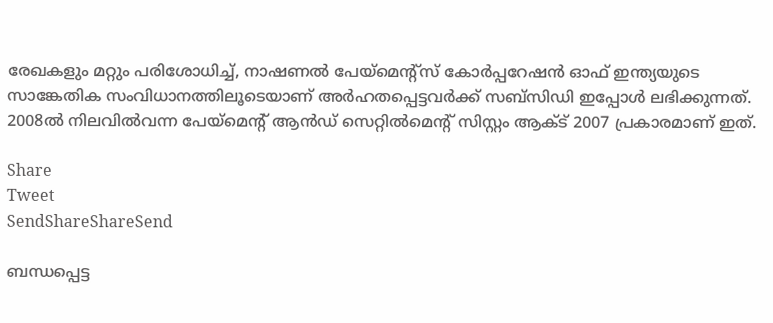രേഖകളും മറ്റും പരിശോധിച്ച്, നാഷണല്‍ പേയ്‌മെന്റ്‌സ് കോര്‍പ്പറേഷന്‍ ഓഫ് ഇന്ത്യയുടെ സാങ്കേതിക സംവിധാനത്തിലൂടെയാണ് അര്‍ഹതപ്പെട്ടവര്‍ക്ക് സബ്‌സിഡി ഇപ്പോള്‍ ലഭിക്കുന്നത്. 2008ല്‍ നിലവില്‍വന്ന പേയ്‌മെന്റ് ആന്‍ഡ് സെറ്റില്‍മെന്റ് സിസ്റ്റം ആക്ട് 2007 പ്രകാരമാണ് ഇത്.

Share
Tweet
SendShareShareSend

ബന്ധപ്പെട്ട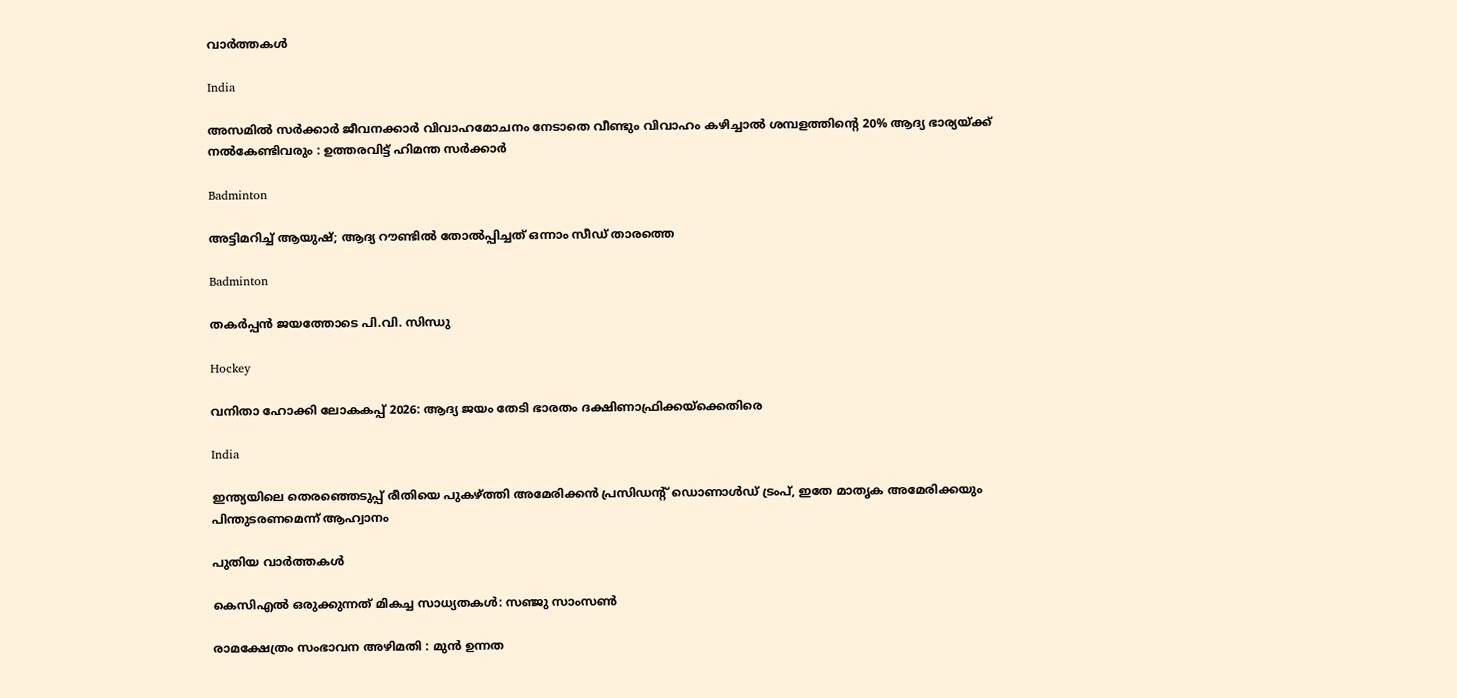വാര്‍ത്തകള്‍

India

അസമിൽ സർക്കാർ ജീവനക്കാർ വിവാഹമോചനം നേടാതെ വീണ്ടും വിവാഹം കഴിച്ചാൽ ശമ്പളത്തിന്റെ 20% ആദ്യ ഭാര്യയ്‌ക്ക് നൽകേണ്ടിവരും : ഉത്തരവിട്ട് ഹിമന്ത സർക്കാർ

Badminton

അട്ടിമറിച്ച് ആയുഷ്; ആദ്യ റൗണ്ടില്‍ തോല്‍പ്പിച്ചത് ഒന്നാം സീഡ് താരത്തെ

Badminton

തകര്‍പ്പന്‍ ജയത്തോടെ പി.വി. സിന്ധു

Hockey

വനിതാ ഹോക്കി ലോകകപ്പ് 2026: ആദ്യ ജയം തേടി ഭാരതം ദക്ഷിണാഫ്രിക്കയ്‌ക്കെതിരെ

India

ഇന്ത്യയിലെ തെരഞ്ഞെടുപ്പ് രീതിയെ പുകഴ്‌ത്തി അമേരിക്കൻ പ്രസിഡന്റ് ഡൊണാൾഡ് ട്രംപ്, ഇതേ മാതൃക അമേരിക്കയും പിന്തുടരണമെന്ന് ആഹ്വാനം

പുതിയ വാര്‍ത്തകള്‍

കെസിഎല്‍ ഒരുക്കുന്നത് മികച്ച സാധ്യതകള്‍: സഞ്ജു സാംസണ്‍

രാമക്ഷേത്രം സംഭാവന അഴിമതി : മുൻ ഉന്നത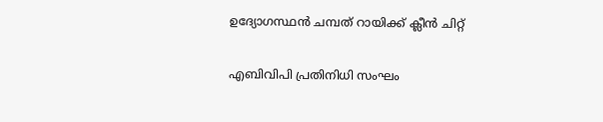ഉദ്യോഗസ്ഥൻ ചമ്പത് റായിക്ക് ക്ലീൻ ചിറ്റ്

എബിവിപി പ്രതിനിധി സംഘം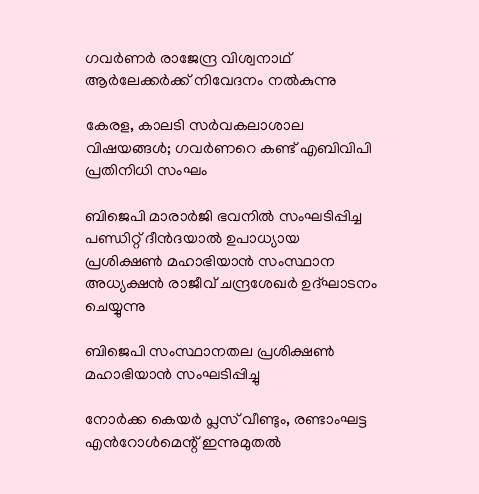ഗവര്‍ണര്‍ രാജേന്ദ്ര വിശ്വനാഥ് ആര്‍ലേക്കര്‍ക്ക് നിവേദനം നല്‍കുന്നു

കേരള, കാലടി സര്‍വകലാശാല വിഷയങ്ങള്‍; ഗവര്‍ണറെ കണ്ട് എബിവിപി പ്രതിനിധി സംഘം

ബിജെപി മാരാര്‍ജി ഭവനില്‍ സംഘടിപ്പിച്ച പണ്ഡിറ്റ് ദീന്‍ദയാല്‍ ഉപാധ്യായ പ്രശിക്ഷണ്‍ മഹാഭിയാന്‍ സംസ്ഥാന അധ്യക്ഷന്‍ രാജീവ് ചന്ദ്രശേഖര്‍ ഉദ്ഘാടനം ചെയ്യുന്നു

ബിജെപി സംസ്ഥാനതല പ്രശിക്ഷണ്‍ മഹാഭിയാന്‍ സംഘടിപ്പിച്ചു

നോർക്ക കെയർ പ്ലസ് വീണ്ടും, രണ്ടാംഘട്ട എൻറോൾമെന്റ് ഇന്നുമുതൽ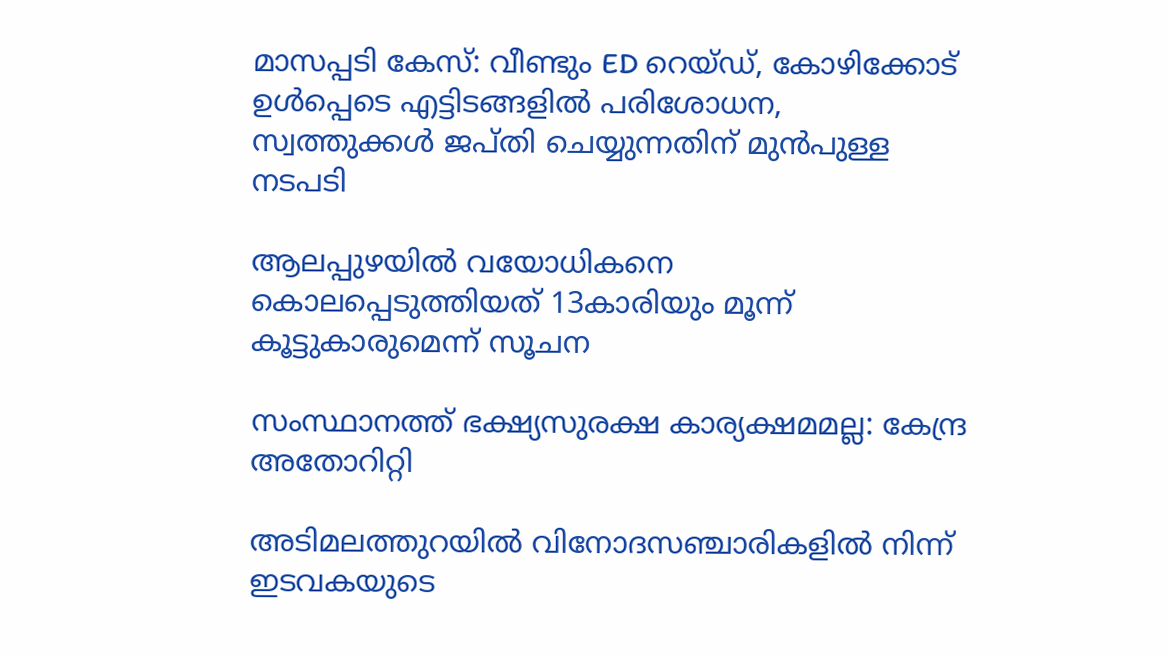മാസപ്പടി കേസ്: വീണ്ടും ED റെയ്ഡ്, കോഴിക്കോട് ഉൾപ്പെടെ എട്ടിടങ്ങളിൽ പരിശോധന, സ്വത്തുക്കൾ ജപ്തി ചെയ്യുന്നതിന് മുൻപുള്ള നടപടി

ആലപ്പുഴയിൽ വയോധികനെ കൊലപ്പെടുത്തിയത് 13കാരിയും മൂന്ന് കൂട്ടുകാരുമെന്ന് സൂചന

സംസ്ഥാനത്ത് ഭക്ഷ്യസുരക്ഷ കാര്യക്ഷമമല്ല: കേന്ദ്ര അതോറിറ്റി

അടിമലത്തുറയില്‍ വിനോദസഞ്ചാരികളില്‍ നിന്ന് ഇടവകയുടെ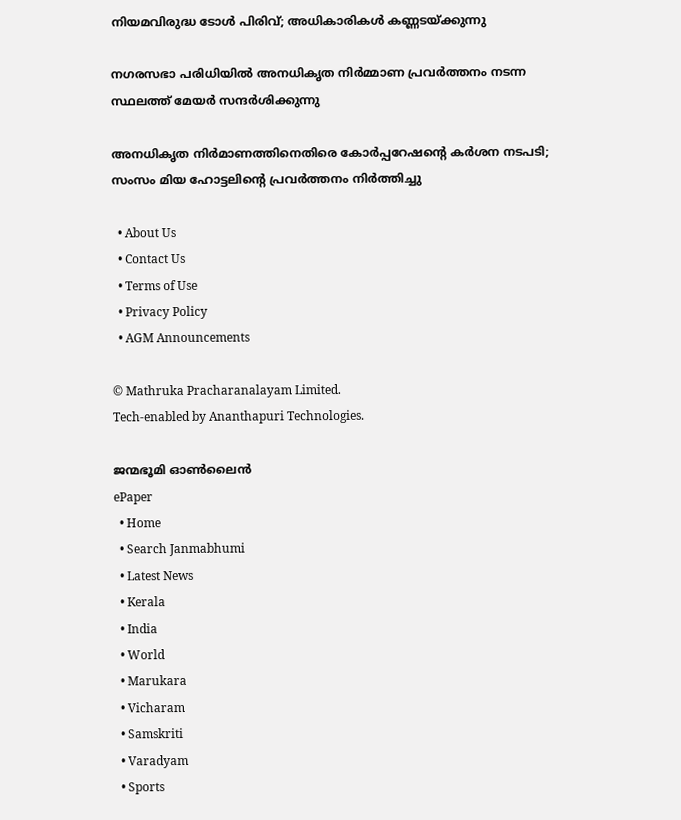നിയമവിരുദ്ധ ടോള്‍ പിരിവ്; അധികാരികള്‍ കണ്ണടയ്‌ക്കുന്നു

നഗരസഭാ പരിധിയില്‍ അനധികൃത നിര്‍മ്മാണ പ്രവര്‍ത്തനം നടന്ന സ്ഥലത്ത് മേയര്‍ സന്ദര്‍ശിക്കുന്നു

അനധികൃത നിര്‍മാണത്തിനെതിരെ കോര്‍പ്പറേഷന്റെ കര്‍ശന നടപടി; സംസം മിയ ഹോട്ടലിന്റെ പ്രവര്‍ത്തനം നിര്‍ത്തിച്ചു

  • About Us
  • Contact Us
  • Terms of Use
  • Privacy Policy
  • AGM Announcements

© Mathruka Pracharanalayam Limited.
Tech-enabled by Ananthapuri Technologies.

ജന്മഭൂമി ഓണ്‍ലൈന്‍
ePaper
  • Home
  • Search Janmabhumi
  • Latest News
  • Kerala
  • India
  • World
  • Marukara
  • Vicharam
  • Samskriti
  • Varadyam
  • Sports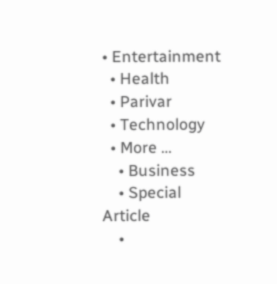• Entertainment
  • Health
  • Parivar
  • Technology
  • More …
    • Business
    • Special Article
    •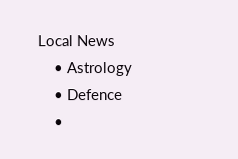Local News
    • Astrology
    • Defence
    •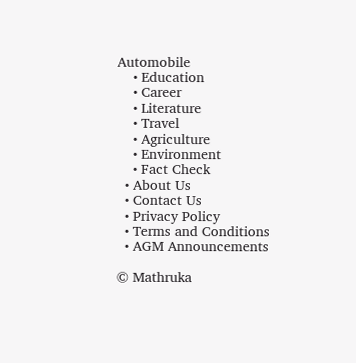Automobile
    • Education
    • Career
    • Literature
    • Travel
    • Agriculture
    • Environment
    • Fact Check
  • About Us
  • Contact Us
  • Privacy Policy
  • Terms and Conditions
  • AGM Announcements

© Mathruka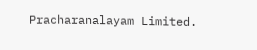Pracharanalayam Limited.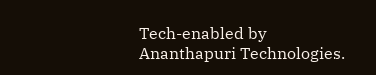Tech-enabled by Ananthapuri Technologies.